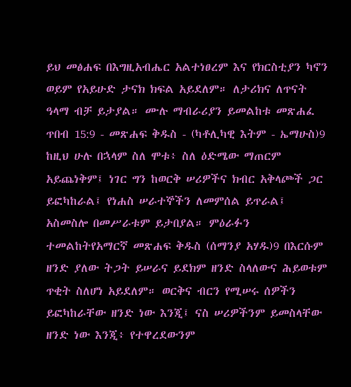ይህ መፅሐፍ በእግዚአብሔር አልተነፀረም እና የክርስቲያን ካኖን ወይም የአይሁድ ታናክ ክፍል አይደለም። ለታሪክና ለጥናት ዓላማ ብቻ ይታያል። ሙሉ ማብራሪያን ይመልከቱ መጽሐፈ ጥበብ 15:9 - መጽሐፍ ቅዱስ - (ካቶሊካዊ እትም - ኤማሁስ)9 ከዚህ ሁሉ በኋላም ስለ ሞቱ፥ ስለ ዕድሜው ማጠርም አይጨነቅም፤ ነገር ግን ከወርቅ ሠሪዎችና ክብር አቅላጮች ጋር ይፎካከራል፤ የነሐስ ሠራተኞችን ለመምሰል ይጥራል፤ አስመስሎ በመሥራቱም ይታበያል። ምዕራፉን ተመልከትየአማርኛ መጽሐፍ ቅዱስ (ሰማንያ አሃዱ)9 በእርሱም ዘንድ ያለው ትጋት ይሠራና ይደክም ዘንድ ስላለውና ሕይወቱም ጥቂት ስለሆነ አይደለም። ወርቅና ብርን የሚሠሩ ሰዎችን ይፎካከራቸው ዘንድ ነው እንጂ፤ ናስ ሠሪዎችንም ይመስላቸው ዘንድ ነው እንጂ፥ የተዋረደውንም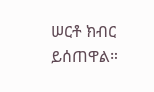ሠርቶ ክብር ይሰጠዋል።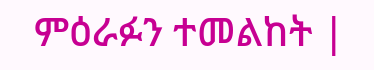ምዕራፉን ተመልከት |